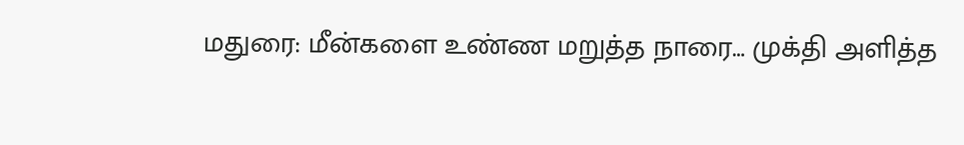மதுரை: மீன்களை உண்ண மறுத்த நாரை… முக்தி அளித்த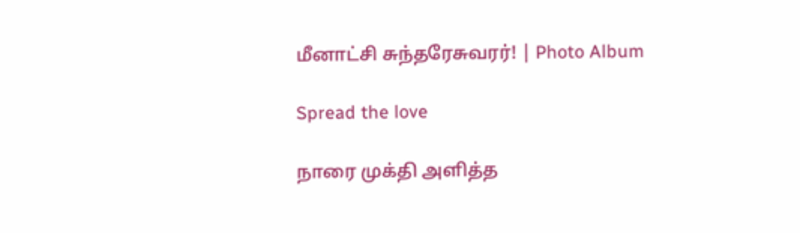மீனாட்சி சுந்தரேசுவரர்! | Photo Album

Spread the love

நாரை முக்தி அளித்த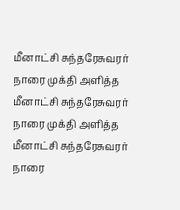மீனாட்சி சுந்தரேசுவரர்
நாரை முக்தி அளித்த மீனாட்சி சுந்தரேசுவரர்
நாரை முக்தி அளித்த மீனாட்சி சுந்தரேசுவரர்
நாரை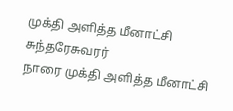முக்தி அளித்த மீனாட்சி சுந்தரேசுவரர்
நாரை முக்தி அளித்த மீனாட்சி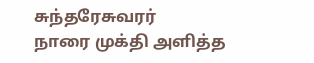சுந்தரேசுவரர்
நாரை முக்தி அளித்த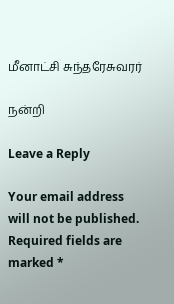மீனாட்சி சுந்தரேசுவரர்

நன்றி

Leave a Reply

Your email address will not be published. Required fields are marked *